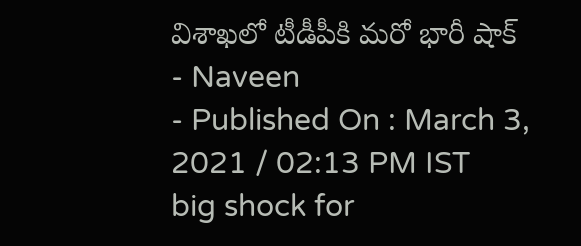విశాఖలో టీడీపీకి మరో భారీ షాక్
- Naveen
- Published On : March 3, 2021 / 02:13 PM IST
big shock for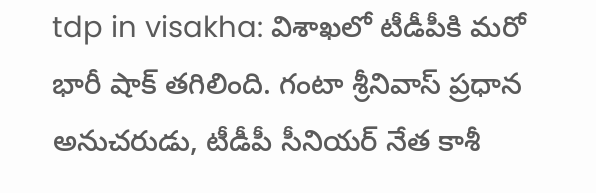tdp in visakha: విశాఖలో టీడీపీకి మరో భారీ షాక్ తగిలింది. గంటా శ్రీనివాస్ ప్రధాన అనుచరుడు, టీడీపీ సీనియర్ నేత కాశీ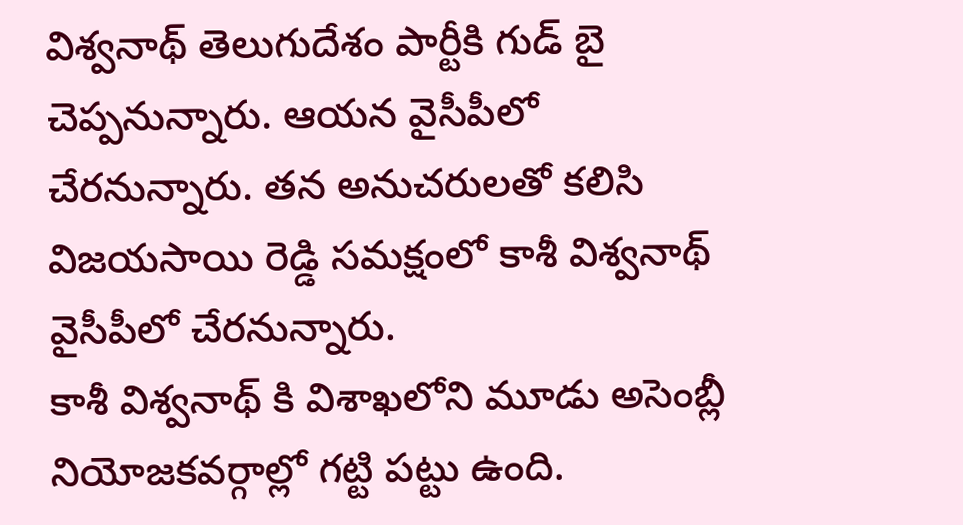విశ్వనాథ్ తెలుగుదేశం పార్టీకి గుడ్ బై చెప్పనున్నారు. ఆయన వైసీపీలో చేరనున్నారు. తన అనుచరులతో కలిసి విజయసాయి రెడ్డి సమక్షంలో కాశీ విశ్వనాథ్ వైసీపీలో చేరనున్నారు.
కాశీ విశ్వనాథ్ కి విశాఖలోని మూడు అసెంబ్లీ నియోజకవర్గాల్లో గట్టి పట్టు ఉంది.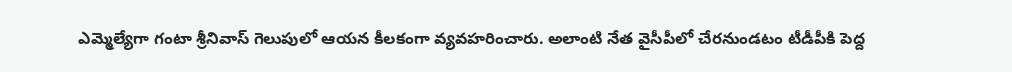ఎమ్మెల్యేగా గంటా శ్రీనివాస్ గెలుపులో ఆయన కీలకంగా వ్యవహరించారు. అలాంటి నేత వైసీపీలో చేరనుండటం టీడీపీకి పెద్ద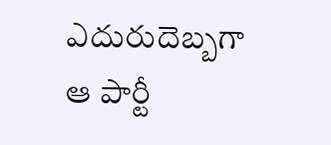ఎదురుదెబ్బగా ఆ పార్టీ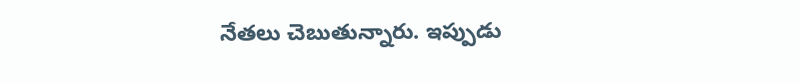నేతలు చెబుతున్నారు. ఇప్పుడు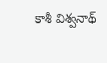కాశీ విశ్వనాథ్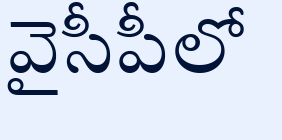వైసీపీలో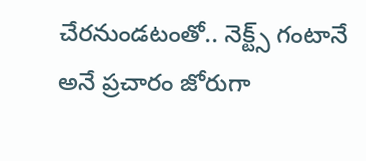చేరనుండటంతో.. నెక్ట్స్ గంటానే అనే ప్రచారం జోరుగా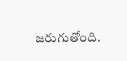జరుగుతోంది.